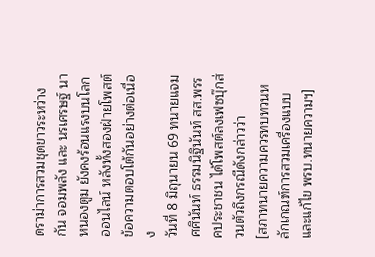ดราม่าการสวมชุดขาวระหว่าง กัน จอมพลัง และ นรเศรษฐ์ นาหนองตูม ยังคงร้อนแรงบนโลกออนไลน์ หลังทั้งสองฝ่ายโพสต์ข้อความตอบโต้กันอย่างต่อเนื่อง
วันที่ 8 มิถุนายน 69 ทนายแจม ศศินันท์ ธรรมนิฐินันท์ สส.พรรคประชาชน ได้โพสต์ลงเฟซบุ๊กส่วนตัวถึงกรณีดังกล่าวว่า
[สภาทนายความควรทบทวนหลักเกณฑ์การสวมเครื่องแบบ และแก้ไข พรบ.ทนายความฯ]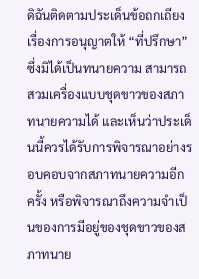ดิฉันติดตามประเด็นข้อถกเถียงเรื่องการอนุญาตให้ “ที่ปรึกษา” ซึ่งมิได้เป็นทนายความ สามารถสวมเครื่องแบบชุดขาวของสภาทนายความได้ และเห็นว่าประเด็นนี้ควรได้รับการพิจารณาอย่างรอบคอบจากสภาทนายความอีกครั้ง หรือพิจารณาถึงความจำเป็นของการมีอยู่ของชุดขาวของสภาทนาย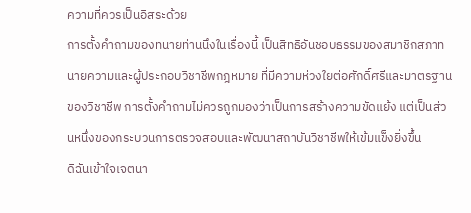ความที่ควรเป็นอิสระด้วย
การตั้งคำถามของทนายท่านนึงในเรื่องนี้ เป็นสิทธิอันชอบธรรมของสมาชิกสภาทนายความและผู้ประกอบวิชาชีพกฎหมาย ที่มีความห่วงใยต่อศักดิ์ศรีและมาตรฐานของวิชาชีพ การตั้งคำถามไม่ควรถูกมองว่าเป็นการสร้างความขัดแย้ง แต่เป็นส่วนหนึ่งของกระบวนการตรวจสอบและพัฒนาสถาบันวิชาชีพให้เข้มแข็งยิ่งขึ้น
ดิฉันเข้าใจเจตนา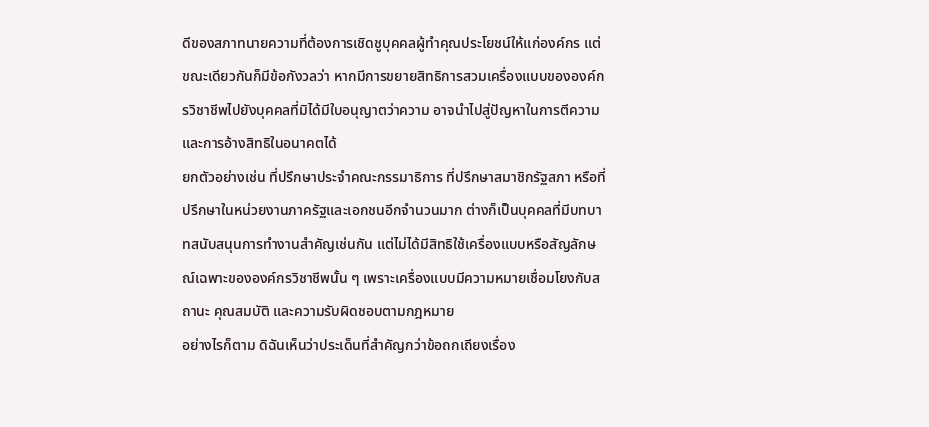ดีของสภาทนายความที่ต้องการเชิดชูบุคคลผู้ทำคุณประโยชน์ให้แก่องค์กร แต่ขณะเดียวกันก็มีข้อกังวลว่า หากมีการขยายสิทธิการสวมเครื่องแบบขององค์กรวิชาชีพไปยังบุคคลที่มิได้มีใบอนุญาตว่าความ อาจนำไปสู่ปัญหาในการตีความและการอ้างสิทธิในอนาคตได้
ยกตัวอย่างเช่น ที่ปรึกษาประจำคณะกรรมาธิการ ที่ปรึกษาสมาชิกรัฐสภา หรือที่ปรึกษาในหน่วยงานภาครัฐและเอกชนอีกจำนวนมาก ต่างก็เป็นบุคคลที่มีบทบาทสนับสนุนการทำงานสำคัญเช่นกัน แต่ไม่ได้มีสิทธิใช้เครื่องแบบหรือสัญลักษณ์เฉพาะขององค์กรวิชาชีพนั้น ๆ เพราะเครื่องแบบมีความหมายเชื่อมโยงกับสถานะ คุณสมบัติ และความรับผิดชอบตามกฎหมาย
อย่างไรก็ตาม ดิฉันเห็นว่าประเด็นที่สำคัญกว่าข้อถกเถียงเรื่อง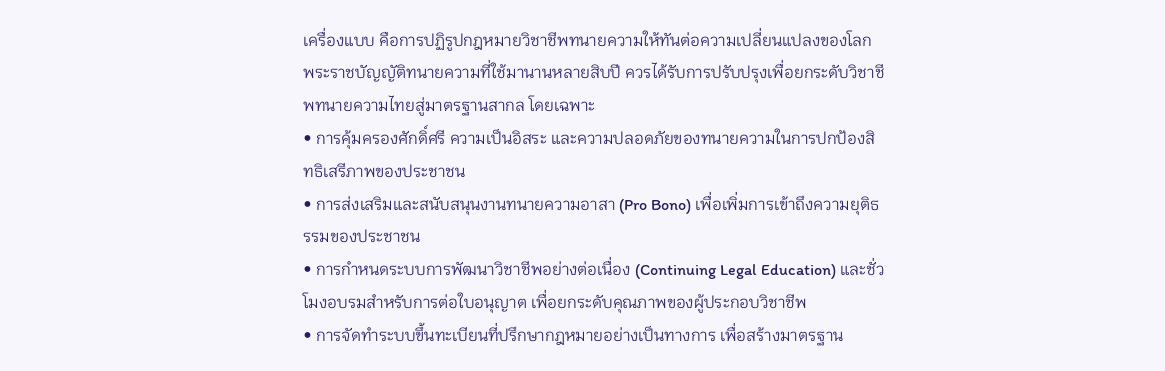เครื่องแบบ คือการปฏิรูปกฎหมายวิชาชีพทนายความให้ทันต่อความเปลี่ยนแปลงของโลก
พระราชบัญญัติทนายความที่ใช้มานานหลายสิบปี ควรได้รับการปรับปรุงเพื่อยกระดับวิชาชีพทนายความไทยสู่มาตรฐานสากล โดยเฉพาะ
• การคุ้มครองศักดิ์ศรี ความเป็นอิสระ และความปลอดภัยของทนายความในการปกป้องสิทธิเสรีภาพของประชาชน
• การส่งเสริมและสนับสนุนงานทนายความอาสา (Pro Bono) เพื่อเพิ่มการเข้าถึงความยุติธรรมของประชาชน
• การกำหนดระบบการพัฒนาวิชาชีพอย่างต่อเนื่อง (Continuing Legal Education) และชั่วโมงอบรมสำหรับการต่อใบอนุญาต เพื่อยกระดับคุณภาพของผู้ประกอบวิชาชีพ
• การจัดทำระบบขึ้นทะเบียนที่ปรึกษากฎหมายอย่างเป็นทางการ เพื่อสร้างมาตรฐาน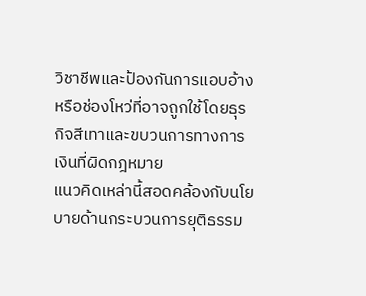วิชาชีพและป้องกันการแอบอ้างหรือช่องโหว่ที่อาจถูกใช้โดยธุรกิจสีเทาและขบวนการทางการเงินที่ผิดกฎหมาย
แนวคิดเหล่านี้สอดคล้องกับนโยบายด้านกระบวนการยุติธรรม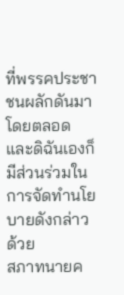ที่พรรคประชาชนผลักดันมาโดยตลอด และดิฉันเองก็มีส่วนร่วมในการจัดทำนโยบายดังกล่าวด้วย
สภาทนายค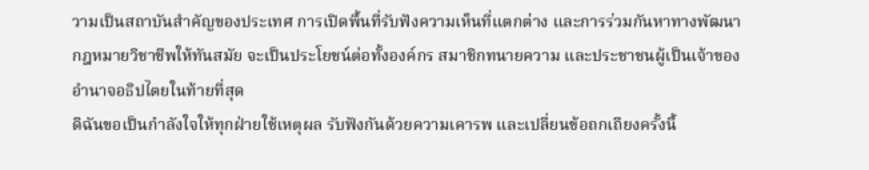วามเป็นสถาบันสำคัญของประเทศ การเปิดพื้นที่รับฟังความเห็นที่แตกต่าง และการร่วมกันหาทางพัฒนากฎหมายวิชาชีพให้ทันสมัย จะเป็นประโยชน์ต่อทั้งองค์กร สมาชิกทนายความ และประชาชนผู้เป็นเจ้าของอำนาจอธิปไตยในท้ายที่สุด
ดิฉันขอเป็นกำลังใจให้ทุกฝ่ายใช้เหตุผล รับฟังกันด้วยความเคารพ และเปลี่ยนข้อถกเถียงครั้งนี้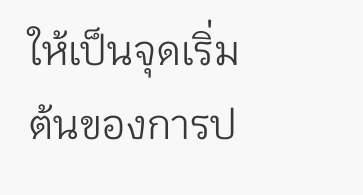ให้เป็นจุดเริ่มต้นของการป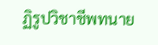ฏิรูปวิชาชีพทนาย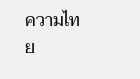ความไทย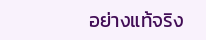อย่างแท้จริง